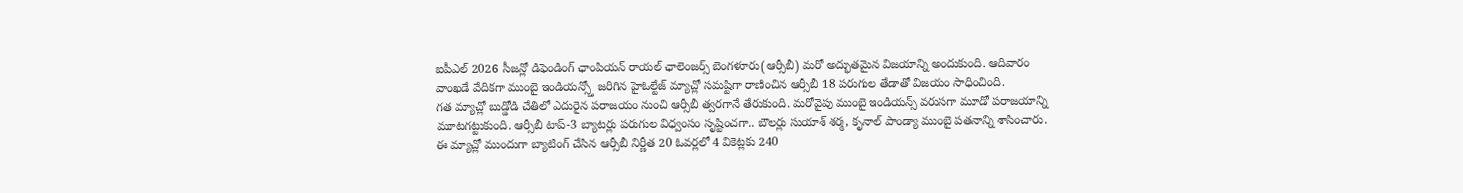ఐపీఎల్ 2026 సీజన్లో డిఫెండింగ్ ఛాంపియన్ రాయల్ ఛాలెంజర్స్ బెంగళూరు(ఆర్సీబీ) మరో అద్భుతమైన విజయాన్ని అందుకుంది. ఆదివారం వాంఖడే వేదికగా ముంబై ఇండియన్స్తో జరిగిన హైఓల్టేజ్ మ్యాచ్లో సమష్టిగా రాణించిన ఆర్సీబీ 18 పరుగుల తేడాతో విజయం సాధించింది.
గత మ్యాచ్లో బుడ్డోడి చేతిలో ఎదురైన పరాజయం నుంచి ఆర్సీబీ త్వరగానే తేరుకుంది. మరోవైపు ముంబై ఇండియన్స్ వరుసగా మూడో పరాజయాన్ని మూటగట్టుకుంది. ఆర్సీబీ టాప్-3 బ్యాటర్లు పరుగుల విధ్వంసం సృష్టించగా.. బౌలర్లు సుయాశ్ శర్మ, కృనాల్ పాండ్యా ముంబై పతనాన్ని శాసించారు.
ఈ మ్యాచ్లో ముందుగా బ్యాటింగ్ చేసిన ఆర్సీబీ నిర్ణీత 20 ఓవర్లలో 4 వికెట్లకు 240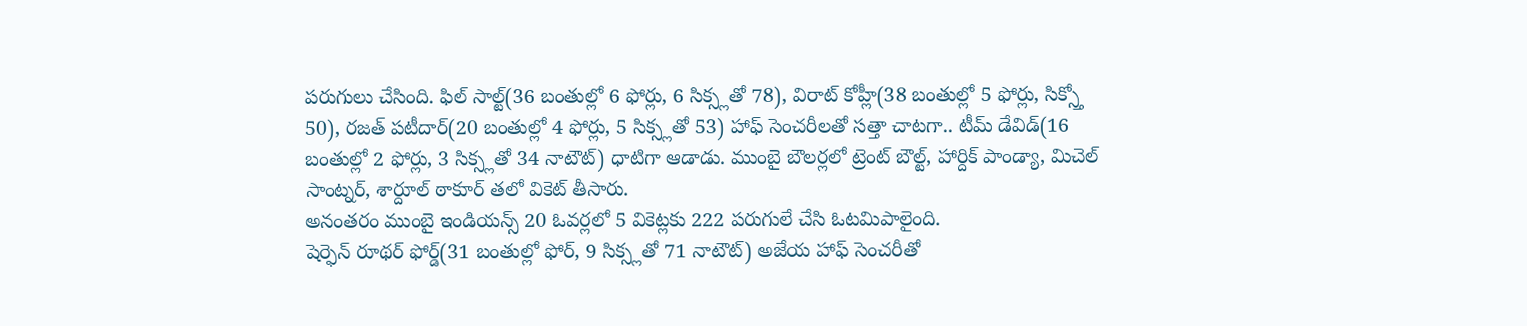పరుగులు చేసింది. ఫిల్ సాల్ట్(36 బంతుల్లో 6 ఫోర్లు, 6 సిక్స్లతో 78), విరాట్ కోహ్లీ(38 బంతుల్లో 5 ఫోర్లు, సిక్స్తో 50), రజత్ పటీదార్(20 బంతుల్లో 4 ఫోర్లు, 5 సిక్స్లతో 53) హాఫ్ సెంచరీలతో సత్తా చాటగా.. టీమ్ డేవిడ్(16 బంతుల్లో 2 ఫోర్లు, 3 సిక్స్లతో 34 నాటౌట్) ధాటిగా ఆడాడు. ముంబై బౌలర్లలో ట్రెంట్ బౌల్ట్, హార్దిక్ పాండ్యా, మిచెల్ సాంట్నర్, శార్దూల్ ఠాకూర్ తలో వికెట్ తీసారు.
అనంతరం ముంబై ఇండియన్స్ 20 ఓవర్లలో 5 వికెట్లకు 222 పరుగులే చేసి ఓటమిపాలైంది.
షెర్ఫెన్ రూథర్ ఫోర్డ్(31 బంతుల్లో ఫోర్, 9 సిక్స్లతో 71 నాటౌట్) అజేయ హాఫ్ సెంచరీతో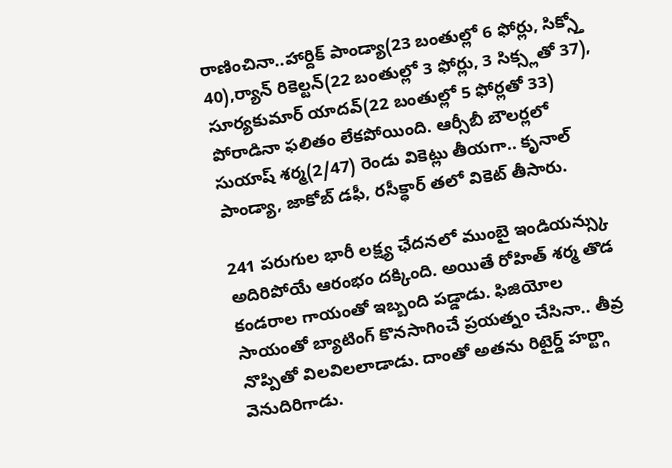రాణించినా..హార్దిక్ పాండ్యా(23 బంతుల్లో 6 ఫోర్లు, సిక్స్తో 40),ర్యాన్ రికెల్టన్(22 బంతుల్లో 3 ఫోర్లు, 3 సిక్స్లతో 37), సూర్యకుమార్ యాదవ్(22 బంతుల్లో 5 ఫోర్లతో 33) పోరాడినా ఫలితం లేకపోయింది. ఆర్సీబీ బౌలర్లలో సుయాష్ శర్మ(2/47) రెండు వికెట్లు తీయగా.. కృనాల్ పాండ్యా, జాకోబ్ డఫీ, రసీక్ధార్ తలో వికెట్ తీసారు.

241 పరుగుల భారీ లక్ష్య ఛేదనలో ముంబై ఇండియన్స్కు అదిరిపోయే ఆరంభం దక్కింది. అయితే రోహిత్ శర్మ తొడ కండరాల గాయంతో ఇబ్బంది పడ్డాడు. ఫిజియోల సాయంతో బ్యాటింగ్ కొనసాగించే ప్రయత్నం చేసినా.. తీవ్ర నొప్పితో విలవిలలాడాడు. దాంతో అతను రిటైర్డ్ హర్ట్గా వెనుదిరిగాడు.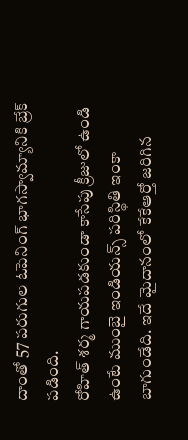దాంతో 57 పరుగుల ఓపెనింగ్ భాగస్వామ్యానికి బ్రేక్ పడింది.
రోహిత్ శర్మ గాయపడకుండా కాసేపు క్రీజులో ఉండి ఉంటే ముంబై ఇండియన్స్ పరిస్థితి ఇంకా బాగుండేది. ఇదే మైదానంలో కేకేఆర్తో జరిగిన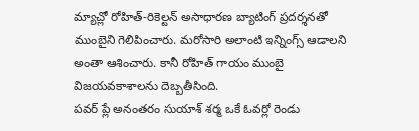మ్యాచ్లో రోహిత్-రికెల్టన్ అసాధారణ బ్యాటింగ్ ప్రదర్శనతో ముంబైని గెలిపించారు. మరోసారి అలాంటి ఇన్నింగ్స్ ఆడాలని అంతా ఆశించారు. కానీ రోహిత్ గాయం ముంబై విజయవకాశాలను దెబ్బతీసింది.
పవర్ ప్లే అనంతరం సుయాశ్ శర్మ ఒకే ఓవర్లో రెండు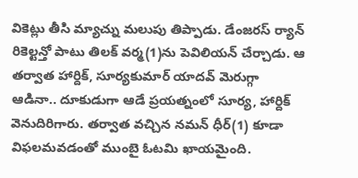వికెట్లు తీసి మ్యాచ్ను మలుపు తిప్పాడు. డేంజరస్ ర్యాన్ రికెల్టన్తో పాటు తిలక్ వర్మ(1)ను పెవిలియన్ చేర్చాడు. ఆ తర్వాత హార్దిక్, సూర్యకుమార్ యాదవ్ మెరుగ్గా ఆడినా.. దూకుడుగా ఆడే ప్రయత్నంలో సూర్య, హార్దిక్ వెనుదిరిగారు. తర్వాత వచ్చిన నమన్ ధీర్(1) కూడా విఫలమవడంతో ముంబై ఓటమి ఖాయమైంది.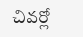చివర్లో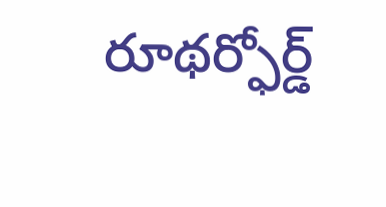రూథర్ఫోర్డ్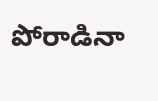పోరాడినా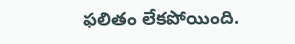ఫలితం లేకపోయింది.